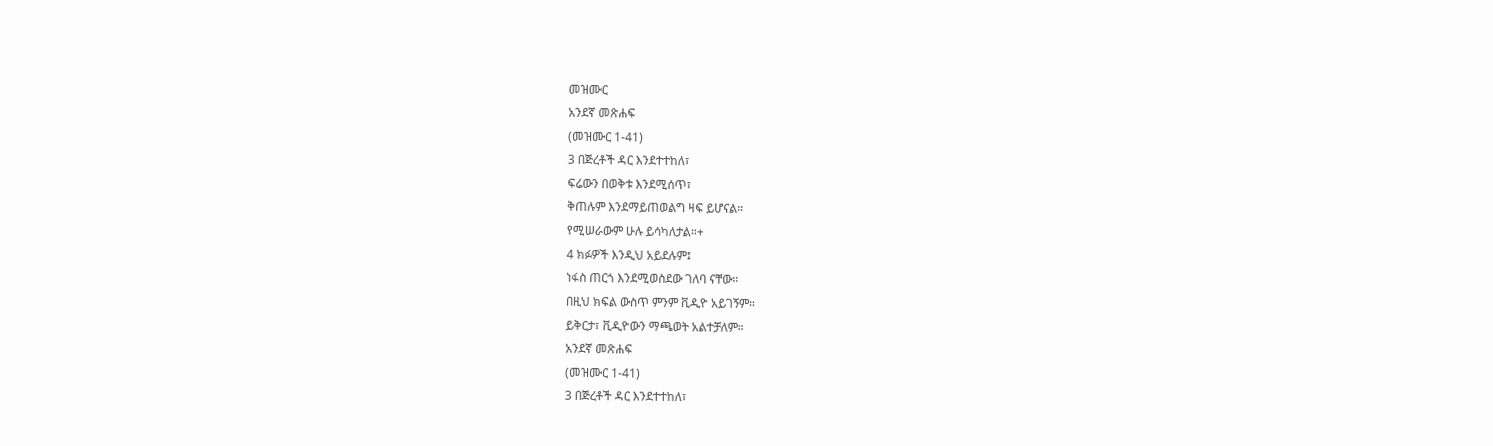መዝሙር
አንደኛ መጽሐፍ
(መዝሙር 1-41)
3 በጅረቶች ዳር እንደተተከለ፣
ፍሬውን በወቅቱ እንደሚሰጥ፣
ቅጠሉም እንደማይጠወልግ ዛፍ ይሆናል።
የሚሠራውም ሁሉ ይሳካለታል።+
4 ክፉዎች እንዲህ አይደሉም፤
ነፋስ ጠርጎ እንደሚወስደው ገለባ ናቸው።
በዚህ ክፍል ውስጥ ምንም ቪዲዮ አይገኝም።
ይቅርታ፣ ቪዲዮውን ማጫወት አልተቻለም።
አንደኛ መጽሐፍ
(መዝሙር 1-41)
3 በጅረቶች ዳር እንደተተከለ፣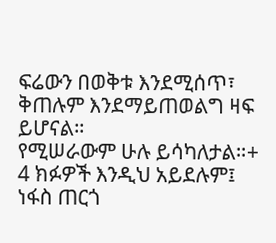ፍሬውን በወቅቱ እንደሚሰጥ፣
ቅጠሉም እንደማይጠወልግ ዛፍ ይሆናል።
የሚሠራውም ሁሉ ይሳካለታል።+
4 ክፉዎች እንዲህ አይደሉም፤
ነፋስ ጠርጎ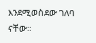እንደሚወስደው ገለባ ናቸው።